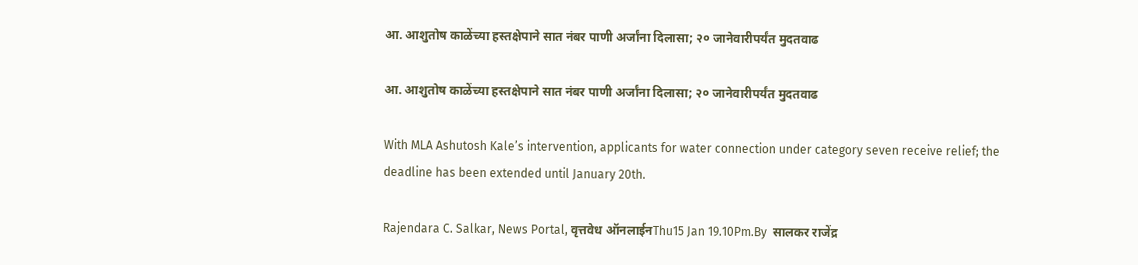आ. आशुतोष काळेंच्या हस्तक्षेपाने सात नंबर पाणी अर्जांना दिलासा; २० जानेवारीपर्यंत मुदतवाढ

आ. आशुतोष काळेंच्या हस्तक्षेपाने सात नंबर पाणी अर्जांना दिलासा; २० जानेवारीपर्यंत मुदतवाढ

With MLA Ashutosh Kale’s intervention, applicants for water connection under category seven receive relief; the deadline has been extended until January 20th.

Rajendara C. Salkar, News Portal, वृत्तवेध ऑनलाईनThu15 Jan 19.10Pm.By  सालकर राजेंद्र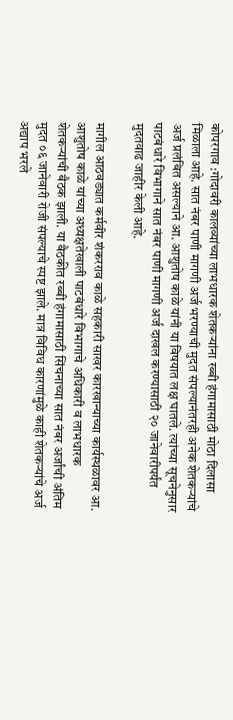कोपरगाव :गोदावरी कालव्यांच्या लाभधारक शेतकऱ्यांना रब्बी हंगामासाठी मोठा दिलासा मिळाला आहे. सात नंबर पाणी मागणी अर्ज भरण्याची मुदत संपल्यानंतरही अनेक शेतकऱ्यांचे अर्ज प्रलंबित असल्याने आ. आशुतोष काळे यांनी या विषयात लक्ष घातले. त्यांच्या सूचनेनुसार पाटबंधारे विभागाने सात नंबर पाणी मागणी अर्ज दाखल करण्यासाठी २० जानेवारीपर्यंत मुदतवाढ जाहीर केली आहे.

मागील आठवड्यात कर्मवीर शंकरराव काळे सहकारी साखर कारखान्याच्या कार्यस्थळावर आ. आशुतोष काळे यांच्या अध्यक्षतेखाली पाटबंधारे विभागाचे अधिकारी व लाभधारक शेतकऱ्यांची बैठक झाली. या बैठकीत रब्बी हंगामासाठी सिंचनाच्या सात नंबर अर्जांची अंतिम मुदत ०६ जानेवारी रोजी संपल्याचे स्पष्ट झाले. मात्र विविध कारणांमुळे काही शेतकऱ्यांचे अर्ज अद्याप भरले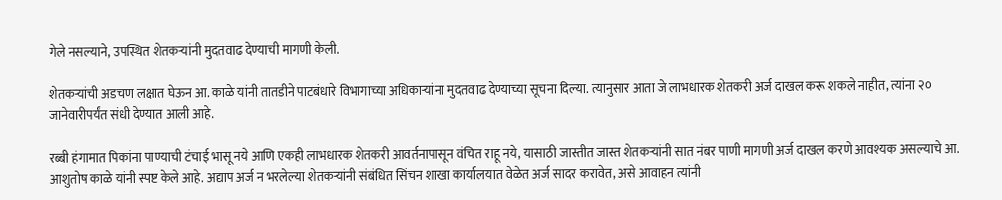गेले नसल्याने, उपस्थित शेतकऱ्यांनी मुदतवाढ देण्याची मागणी केली.

शेतकऱ्यांची अडचण लक्षात घेऊन आ. काळे यांनी तातडीने पाटबंधारे विभागाच्या अधिकाऱ्यांना मुदतवाढ देण्याच्या सूचना दिल्या. त्यानुसार आता जे लाभधारक शेतकरी अर्ज दाखल करू शकले नाहीत, त्यांना २० जानेवारीपर्यंत संधी देण्यात आली आहे.

रब्बी हंगामात पिकांना पाण्याची टंचाई भासू नये आणि एकही लाभधारक शेतकरी आवर्तनापासून वंचित राहू नये, यासाठी जास्तीत जास्त शेतकऱ्यांनी सात नंबर पाणी मागणी अर्ज दाखल करणे आवश्यक असल्याचे आ. आशुतोष काळे यांनी स्पष्ट केले आहे. अद्याप अर्ज न भरलेल्या शेतकऱ्यांनी संबंधित सिंचन शाखा कार्यालयात वेळेत अर्ज सादर करावेत, असे आवाहन त्यांनी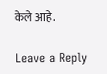केले आहे.

Leave a Reply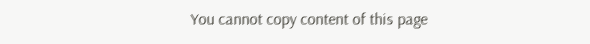You cannot copy content of this page